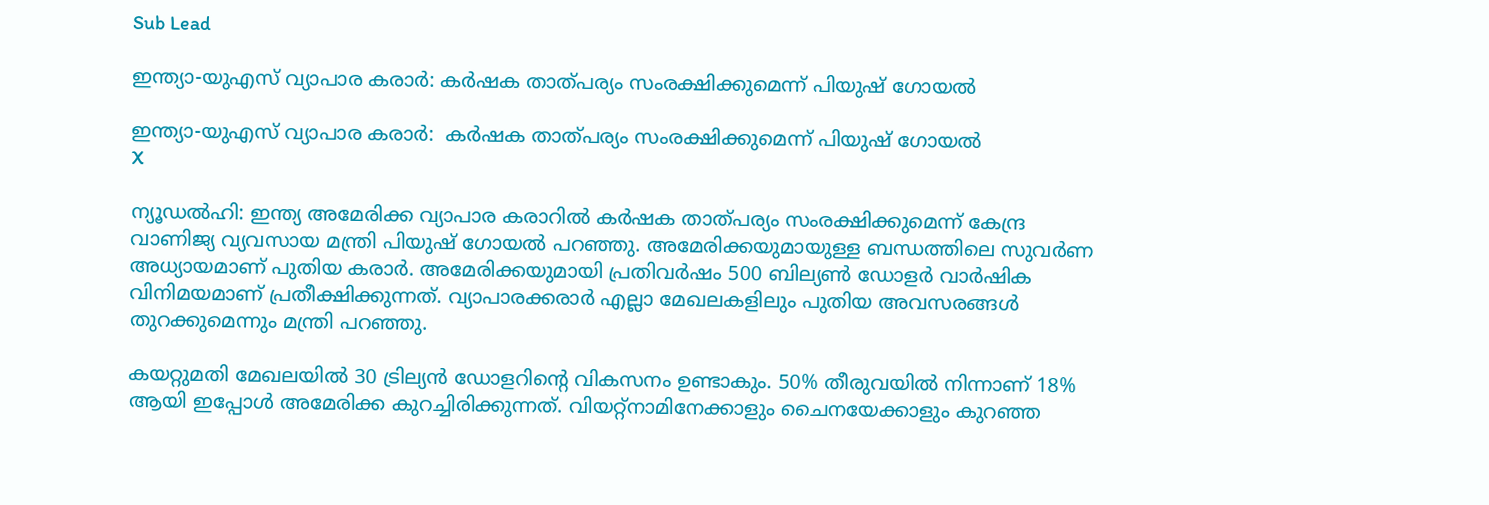Sub Lead

ഇന്ത്യാ-യുഎസ് വ്യാപാര കരാര്‍: കര്‍ഷക താത്പര്യം സംരക്ഷിക്കുമെന്ന് പിയുഷ് ഗോയല്‍

ഇന്ത്യാ-യുഎസ് വ്യാപാര കരാര്‍:  കര്‍ഷക താത്പര്യം സംരക്ഷിക്കുമെന്ന് പിയുഷ് ഗോയല്‍
X

ന്യൂഡല്‍ഹി: ഇന്ത്യ അമേരിക്ക വ്യാപാര കരാറില്‍ കര്‍ഷക താത്പര്യം സംരക്ഷിക്കുമെന്ന് കേന്ദ്ര വാണിജ്യ വ്യവസായ മന്ത്രി പിയുഷ് ഗോയല്‍ പറഞ്ഞു. അമേരിക്കയുമായുള്ള ബന്ധത്തിലെ സുവര്‍ണ അധ്യായമാണ് പുതിയ കരാര്‍. അമേരിക്കയുമായി പ്രതിവര്‍ഷം 500 ബില്യണ്‍ ഡോളര്‍ വാര്‍ഷിക വിനിമയമാണ് പ്രതീക്ഷിക്കുന്നത്. വ്യാപാരക്കരാര്‍ എല്ലാ മേഖലകളിലും പുതിയ അവസരങ്ങള്‍ തുറക്കുമെന്നും മന്ത്രി പറഞ്ഞു.

കയറ്റുമതി മേഖലയില്‍ 30 ട്രില്യന്‍ ഡോളറിന്റെ വികസനം ഉണ്ടാകും. 50% തീരുവയില്‍ നിന്നാണ് 18% ആയി ഇപ്പോള്‍ അമേരിക്ക കുറച്ചിരിക്കുന്നത്. വിയറ്റ്നാമിനേക്കാളും ചൈനയേക്കാളും കുറഞ്ഞ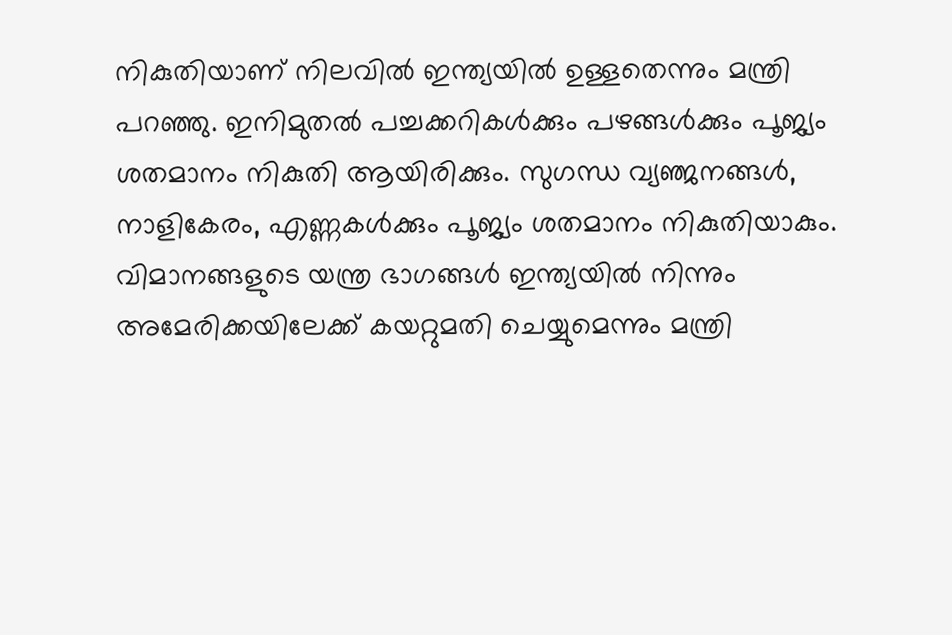നികുതിയാണ് നിലവില്‍ ഇന്ത്യയില്‍ ഉള്ളതെന്നും മന്ത്രി പറഞ്ഞു. ഇനിമുതല്‍ പച്ചക്കറികള്‍ക്കും പഴങ്ങള്‍ക്കും പൂജ്യം ശതമാനം നികുതി ആയിരിക്കും. സുഗന്ധ വ്യഞ്ജനങ്ങള്‍, നാളികേരം, എണ്ണകള്‍ക്കും പൂജ്യം ശതമാനം നികുതിയാകും. വിമാനങ്ങളുടെ യന്ത്ര ഭാഗങ്ങള്‍ ഇന്ത്യയില്‍ നിന്നും അമേരിക്കയിലേക്ക് കയറ്റുമതി ചെയ്യുമെന്നും മന്ത്രി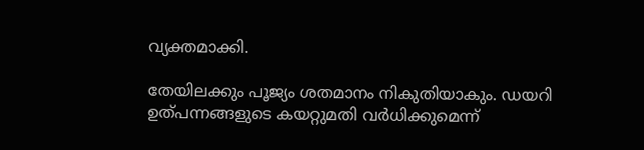വ്യക്തമാക്കി.

തേയിലക്കും പൂജ്യം ശതമാനം നികുതിയാകും. ഡയറി ഉത്പന്നങ്ങളുടെ കയറ്റുമതി വര്‍ധിക്കുമെന്ന്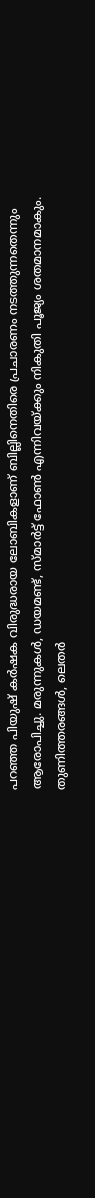പറഞ്ഞ പിയുഷ് കര്‍ഷക വിരുദ്ധരായ ലോബികളാണ് ബില്ലിനെതിരെ പ്രചാരണം നടത്തുന്നതെന്നും ആരോപിച്ചു. മരുന്നുകള്‍, ഡയമണ്ട്, സ്മാര്‍ട്ട് ഫോണ്‍ എന്നിവയ്ക്കും നികുതി പൂജ്യം ശതമാനമാകും. തുണിത്തരങ്ങള്‍, ലെതര്‍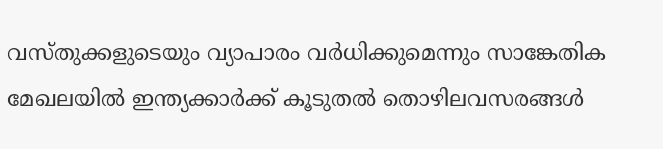വസ്തുക്കളുടെയും വ്യാപാരം വര്‍ധിക്കുമെന്നും സാങ്കേതിക മേഖലയില്‍ ഇന്ത്യക്കാര്‍ക്ക് കൂടുതല്‍ തൊഴിലവസരങ്ങള്‍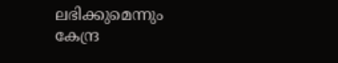ലഭിക്കുമെന്നും കേന്ദ്ര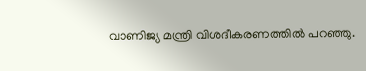വാണിജ്യ മന്ത്രി വിശദീകരണത്തില്‍ പറഞ്ഞു.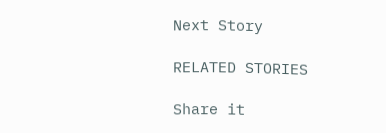Next Story

RELATED STORIES

Share it